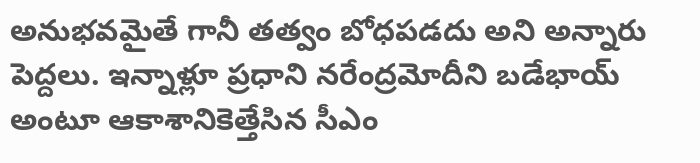అనుభవమైతే గానీ తత్వం బోధపడదు అని అన్నారు పెద్దలు. ఇన్నాళ్లూ ప్రధాని నరేంద్రమోదీని బడేభాయ్ అంటూ ఆకాశానికెత్తేసిన సీఎం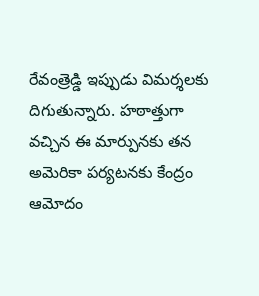రేవంత్రెడ్డి ఇప్పుడు విమర్శలకు దిగుతున్నారు. హఠాత్తుగా వచ్చిన ఈ మార్పునకు తన అమెరికా పర్యటనకు కేంద్రం ఆమోదం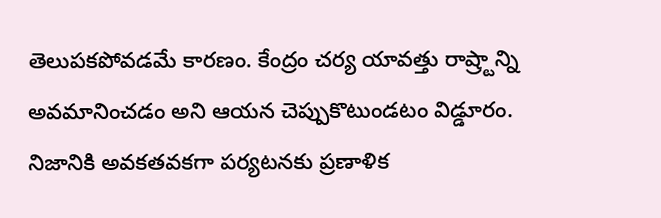తెలుపకపోవడమే కారణం. కేంద్రం చర్య యావత్తు రాష్ర్టాన్ని అవమానించడం అని ఆయన చెప్పుకొటుండటం విడ్డూరం. నిజానికి అవకతవకగా పర్యటనకు ప్రణాళిక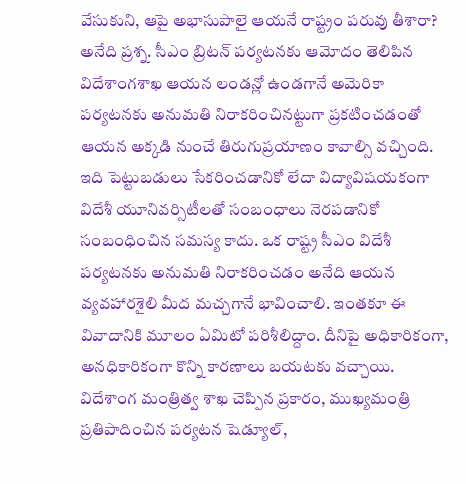వేసుకుని, ఆపై అభాసుపాలై ఆయనే రాష్ట్రం పరువు తీశారా? అనేది ప్రశ్న. సీఎం బ్రిటన్ పర్యటనకు ఆమోదం తెలిపిన విదేశాంగశాఖ ఆయన లండన్లో ఉండగానే అమెరికా పర్యటనకు అనుమతి నిరాకరించినట్టుగా ప్రకటించడంతో ఆయన అక్కడి నుంచే తిరుగుప్రయాణం కావాల్సి వచ్చింది.
ఇది పెట్టుబడులు సేకరించడానికో లేదా విద్యావిషయకంగా విదేశీ యూనివర్సిటీలతో సంబంధాలు నెరపడానికో సంబంధించిన సమస్య కాదు. ఒక రాష్ట్ర సీఎం విదేశీ పర్యటనకు అనుమతి నిరాకరించడం అనేది ఆయన వ్యవహారశైలి మీద మచ్చగానే భావించాలి. ఇంతకూ ఈ వివాదానికి మూలం ఏమిటో పరిశీలిద్దాం. దీనిపై అధికారికంగా, అనధికారికంగా కొన్ని కారణాలు బయటకు వచ్చాయి. విదేశాంగ మంత్రిత్వ శాఖ చెప్పిన ప్రకారం, ముఖ్యమంత్రి ప్రతిపాదించిన పర్యటన షెడ్యూల్,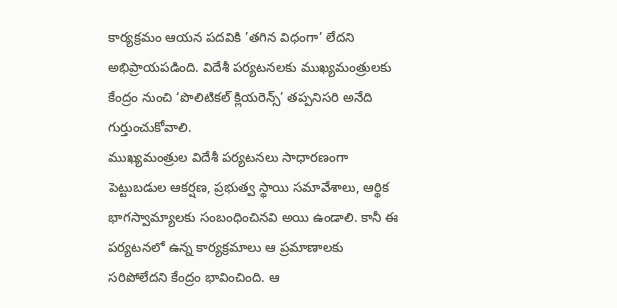కార్యక్రమం ఆయన పదవికి ’తగిన విధంగా’ లేదని అభిప్రాయపడింది. విదేశీ పర్యటనలకు ముఖ్యమంత్రులకు కేంద్రం నుంచి ‘పొలిటికల్ క్లియరెన్స్’ తప్పనిసరి అనేది గుర్తుంచుకోవాలి.
ముఖ్యమంత్రుల విదేశీ పర్యటనలు సాధారణంగా పెట్టుబడుల ఆకర్షణ, ప్రభుత్వ స్థాయి సమావేశాలు, ఆర్థిక భాగస్వామ్యాలకు సంబంధించినవి అయి ఉండాలి. కానీ ఈ పర్యటనలో ఉన్న కార్యక్రమాలు ఆ ప్రమాణాలకు సరిపోలేదని కేంద్రం భావించింది. ఆ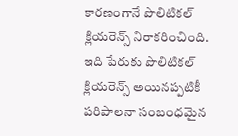కారణంగానే పొలిటికల్ క్లియరెన్స్ నిరాకరించింది. ఇది పేరుకు పొలిటికల్ క్లియరెన్స్ అయినప్పటికీ పరిపాలనా సంబంధమైన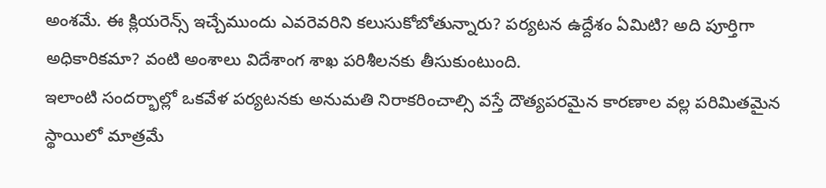అంశమే. ఈ క్లియరెన్స్ ఇచ్చేముందు ఎవరెవరిని కలుసుకోబోతున్నారు? పర్యటన ఉద్దేశం ఏమిటి? అది పూర్తిగా అధికారికమా? వంటి అంశాలు విదేశాంగ శాఖ పరిశీలనకు తీసుకుంటుంది.
ఇలాంటి సందర్భాల్లో ఒకవేళ పర్యటనకు అనుమతి నిరాకరించాల్సి వస్తే దౌత్యపరమైన కారణాల వల్ల పరిమితమైన స్థాయిలో మాత్రమే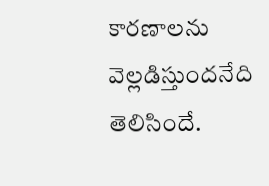కారణాలను వెల్లడిస్తుందనేది తెలిసిందే.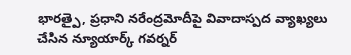భారత్పై, ప్రధాని నరేంద్రమోదీపై వివాదాస్పద వ్యాఖ్యలు చేసిన న్యూయార్క్ గవర్నర్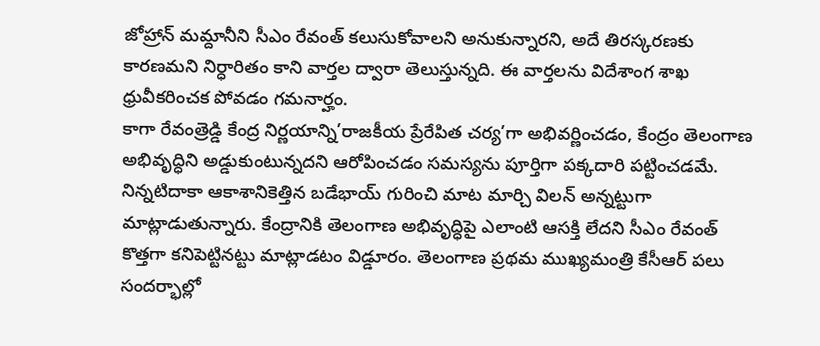జోహ్రాన్ మమ్దానీని సీఎం రేవంత్ కలుసుకోవాలని అనుకున్నారని, అదే తిరస్కరణకు కారణమని నిర్ధారితం కాని వార్తల ద్వారా తెలుస్తున్నది. ఈ వార్తలను విదేశాంగ శాఖ ధ్రువీకరించక పోవడం గమనార్హం.
కాగా రేవంత్రెడ్డి కేంద్ర నిర్ణయాన్ని’రాజకీయ ప్రేరేపిత చర్య’గా అభివర్ణించడం, కేంద్రం తెలంగాణ అభివృద్ధిని అడ్డుకుంటున్నదని ఆరోపించడం సమస్యను పూర్తిగా పక్కదారి పట్టించడమే. నిన్నటిదాకా ఆకాశానికెత్తిన బడేభాయ్ గురించి మాట మార్చి విలన్ అన్నట్టుగా మాట్లాడుతున్నారు. కేంద్రానికి తెలంగాణ అభివృద్ధిపై ఎలాంటి ఆసక్తి లేదని సీఎం రేవంత్ కొత్తగా కనిపెట్టినట్టు మాట్లాడటం విడ్డూరం. తెలంగాణ ప్రథమ ముఖ్యమంత్రి కేసీఆర్ పలు సందర్భాల్లో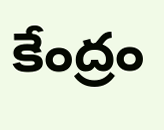కేంద్రం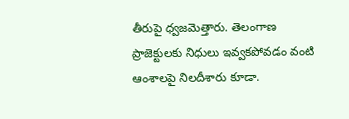తీరుపై ధ్వజమెత్తారు. తెలంగాణ ప్రాజెక్టులకు నిధులు ఇవ్వకపోవడం వంటి ఆంశాలపై నిలదీశారు కూడా.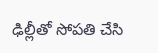ఢిల్లీతో సోపతి చేసి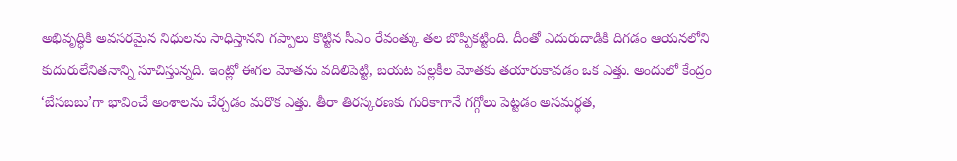అభివృద్ధికి అవసరమైన నిధులను సాధిస్తానని గప్పాలు కొట్టిన సీఎం రేవంత్కు తల బొప్పికట్టింది. దీంతో ఎదురుదాడికి దిగడం ఆయనలోని కుదురులేనితనాన్ని సూచిస్తున్నది. ఇంట్లో ఈగల మోతను వదిలిపెట్టి, బయట పల్లకీల మోతకు తయారుకావడం ఒక ఎత్తు. అందులో కేంద్రం ‘బేసబబు’గా భావించే అంశాలను చేర్చడం మరొక ఎత్తు. తీరా తిరస్కరణకు గురికాగానే గగ్గోలు పెట్టడం అసమర్థత,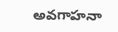అవగాహనా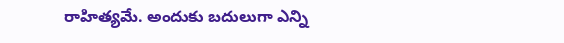రాహిత్యమే. అందుకు బదులుగా ఎన్ని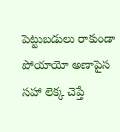పెట్టుబడులు రాకుండా పోయాయో అణాపైస సహా లెక్క చెప్తే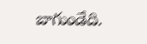బాగుండేది.